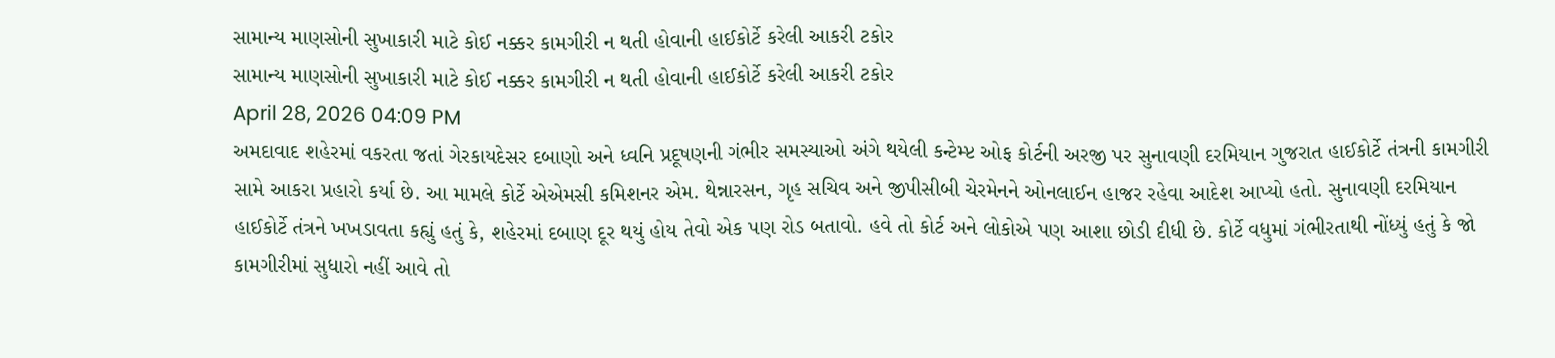સામાન્ય માણસોની સુખાકારી માટે કોઈ નક્કર કામગીરી ન થતી હોવાની હાઈકોર્ટે કરેલી આકરી ટકોર
સામાન્ય માણસોની સુખાકારી માટે કોઈ નક્કર કામગીરી ન થતી હોવાની હાઈકોર્ટે કરેલી આકરી ટકોર
April 28, 2026 04:09 PM
અમદાવાદ શહેરમાં વકરતા જતાં ગેરકાયદેસર દબાણો અને ધ્વનિ પ્રદૂષણની ગંભીર સમસ્યાઓ અંગે થયેલી કન્ટેમ્પ્ટ ઓફ કોર્ટની અરજી પર સુનાવણી દરમિયાન ગુજરાત હાઈકોર્ટે તંત્રની કામગીરી સામે આકરા પ્રહારો કર્યા છે. આ મામલે કોર્ટે એએમસી કમિશનર એમ. થેન્નારસન, ગૃહ સચિવ અને જીપીસીબી ચેરમેનને ઓનલાઈન હાજર રહેવા આદેશ આપ્યો હતો. સુનાવણી દરમિયાન હાઈકોર્ટે તંત્રને ખખડાવતા કહ્યું હતું કે, શહેરમાં દબાણ દૂર થયું હોય તેવો એક પણ રોડ બતાવો. હવે તો કોર્ટ અને લોકોએ પણ આશા છોડી દીધી છે. કોર્ટે વધુમાં ગંભીરતાથી નોંધ્યું હતું કે જો કામગીરીમાં સુધારો નહીં આવે તો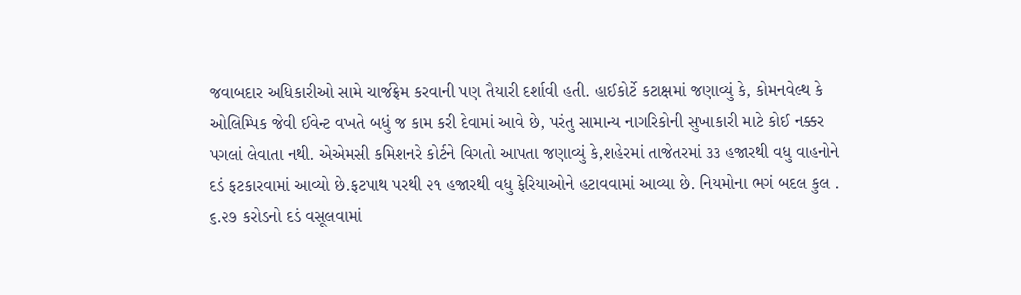જવાબદાર અધિકારીઓ સામે ચાર્જફ્રેમ કરવાની પણ તૈયારી દર્શાવી હતી. હાઈકોર્ટે કટાક્ષમાં જણાવ્યું કે, કોમનવેલ્થ કે ઓલિમ્પિક જેવી ઈવેન્ટ વખતે બધું જ કામ કરી દેવામાં આવે છે, પરંતુ સામાન્ય નાગરિકોની સુખાકારી માટે કોઈ નક્કર પગલાં લેવાતા નથી. એએમસી કમિશનરે કોર્ટને વિગતો આપતા જણાવ્યું કે,શહેરમાં તાજેતરમાં ૩૩ હજારથી વધુ વાહનોને દડં ફટકારવામાં આવ્યો છે.ફટપાથ પરથી ૨૧ હજારથી વધુ ફેરિયાઓને હટાવવામાં આવ્યા છે. નિયમોના ભગં બદલ કુલ . ૬.૨૭ કરોડનો દડં વસૂલવામાં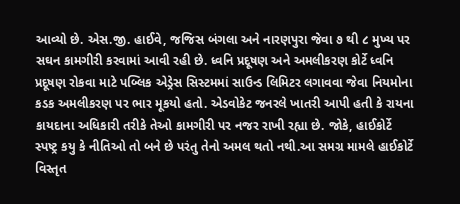આવ્યો છે. એસ.જી. હાઈવે, જજિસ બંગલા અને નારણપુરા જેવા ૭ થી ૮ મુખ્ય પર સઘન કામગીરી કરવામાં આવી રહી છે. ધ્વનિ પ્રદૂષણ અને અમલીકરણ કોર્ટે ધ્વનિ પ્રદૂષણ રોકવા માટે પબ્લિક એડ્રેસ સિસ્ટમમાં સાઉન્ડ લિમિટર લગાવવા જેવા નિયમોના કડક અમલીકરણ પર ભાર મૂકયો હતો. એડવોકેટ જનરલે ખાતરી આપી હતી કે રાયના કાયદાના અધિકારી તરીકે તેઓ કામગીરી પર નજર રાખી રહ્યા છે. જોકે, હાઈકોર્ટે સ્પષ્ટ્ર કયુ કે નીતિઓ તો બને છે પરંતુ તેનો અમલ થતો નથી.આ સમગ્ર મામલે હાઈકોર્ટે વિસ્તૃત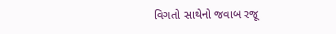વિગતો સાથેનો જવાબ રજૂ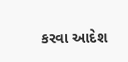કરવા આદેશ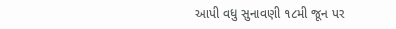આપી વધુ સુનાવણી ૧૮મી જૂન પર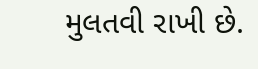મુલતવી રાખી છે.